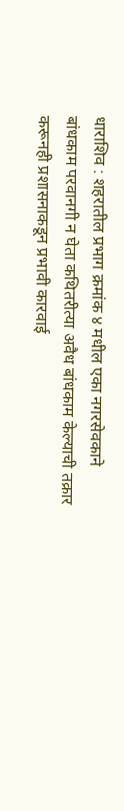धाराशिव : शहरातील प्रभाग क्रमांक ४ मधील एका नगरसेवकाने बांधकाम परवानगी न घेता कथितरीत्या अवैध बांधकाम केल्याची तक्रार करूनही प्रशासनाकडून प्रभावी कारवाई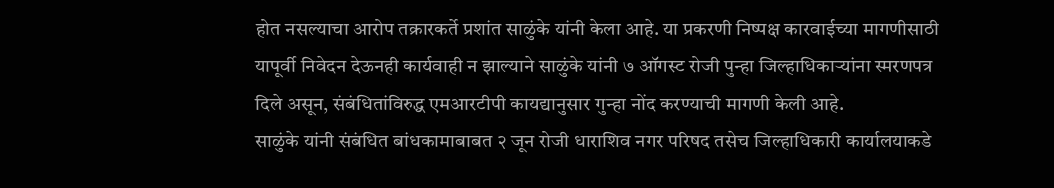होत नसल्याचा आरोप तक्रारकर्ते प्रशांत साळुंके यांनी केला आहे. या प्रकरणी निष्पक्ष कारवाईच्या मागणीसाठी यापूर्वी निवेदन देऊनही कार्यवाही न झाल्याने साळुंके यांनी ७ ऑगस्ट रोजी पुन्हा जिल्हाधिकाऱ्यांना स्मरणपत्र दिले असून, संबंधितांविरुद्ध एमआरटीपी कायद्यानुसार गुन्हा नोंद करण्याची मागणी केली आहे.
साळुंके यांनी संबंधित बांधकामाबाबत २ जून रोजी धाराशिव नगर परिषद तसेच जिल्हाधिकारी कार्यालयाकडे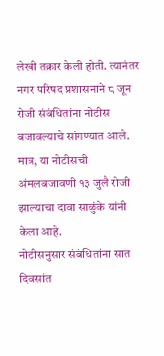लेखी तक्रार केली होती. त्यानंतर नगर परिषद प्रशासनाने ८ जून रोजी संबंधितांना नोटीस बजावल्याचे सांगण्यात आले. मात्र, या नोटीसची अंमलबजावणी १३ जुलै रोजी झाल्याचा दावा साळुंके यांनी केला आहे.
नोटीसनुसार संबंधितांना सात दिवसांत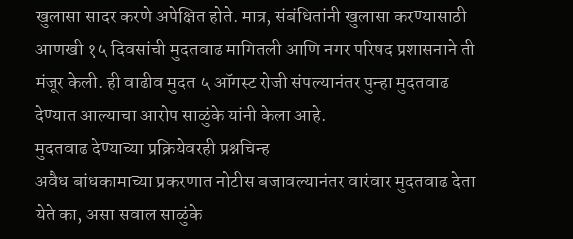खुलासा सादर करणे अपेक्षित होते. मात्र, संबंधितांनी खुलासा करण्यासाठी आणखी १५ दिवसांची मुदतवाढ मागितली आणि नगर परिषद प्रशासनाने ती मंजूर केली. ही वाढीव मुदत ५ ऑगस्ट रोजी संपल्यानंतर पुन्हा मुदतवाढ देण्यात आल्याचा आरोप साळुंके यांनी केला आहे.
मुदतवाढ देण्याच्या प्रक्रियेवरही प्रश्नचिन्ह
अवैध बांधकामाच्या प्रकरणात नोटीस बजावल्यानंतर वारंवार मुदतवाढ देता येते का, असा सवाल साळुंके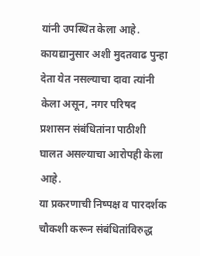यांनी उपस्थित केला आहे. कायद्यानुसार अशी मुदतवाढ पुन्हा देता येत नसल्याचा दावा त्यांनी केला असून, नगर परिषद प्रशासन संबंधितांना पाठीशी घालत असल्याचा आरोपही केला आहे.
या प्रकरणाची निष्पक्ष व पारदर्शक चौकशी करून संबंधितांविरुद्ध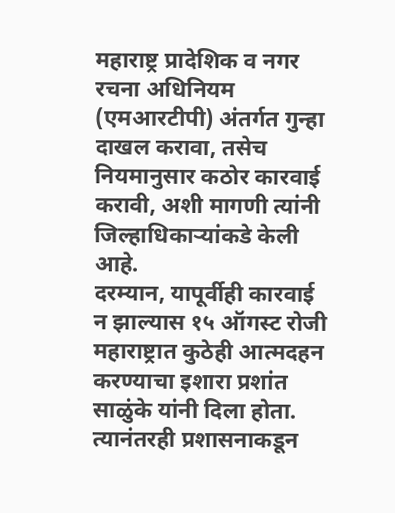महाराष्ट्र प्रादेशिक व नगर रचना अधिनियम (एमआरटीपी) अंतर्गत गुन्हा दाखल करावा, तसेच नियमानुसार कठोर कारवाई करावी, अशी मागणी त्यांनी जिल्हाधिकाऱ्यांकडे केली आहे.
दरम्यान, यापूर्वीही कारवाई न झाल्यास १५ ऑगस्ट रोजी महाराष्ट्रात कुठेही आत्मदहन करण्याचा इशारा प्रशांत साळुंके यांनी दिला होता. त्यानंतरही प्रशासनाकडून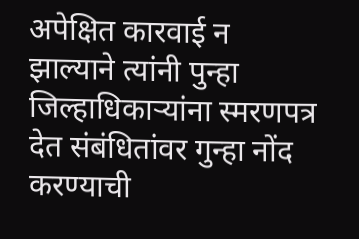अपेक्षित कारवाई न झाल्याने त्यांनी पुन्हा जिल्हाधिकाऱ्यांना स्मरणपत्र देत संबंधितांवर गुन्हा नोंद करण्याची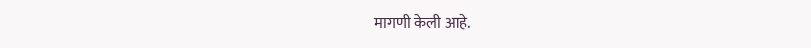मागणी केली आहे.